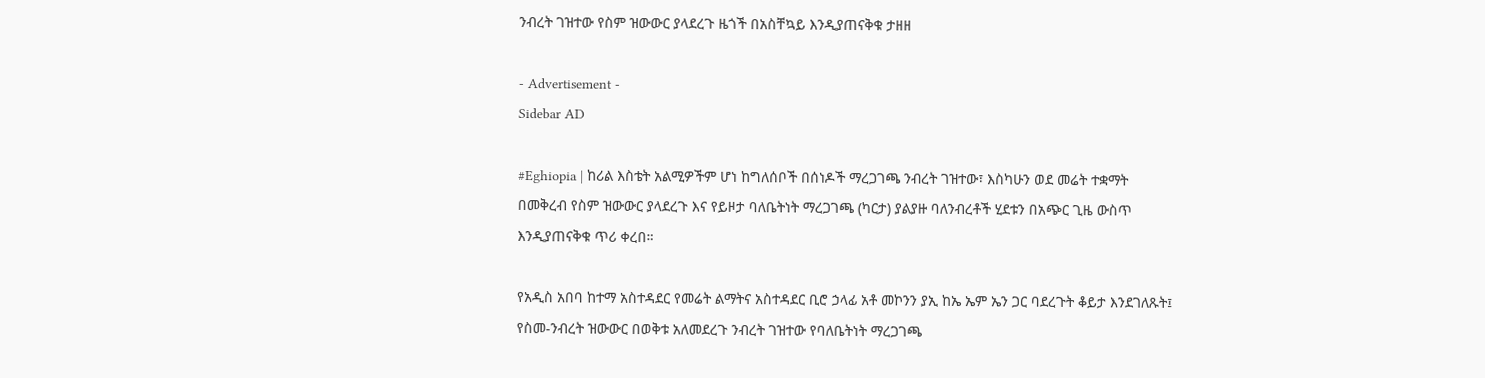ንብረት ገዝተው የስም ዝውውር ያላደረጉ ዜጎች በአስቸኳይ እንዲያጠናቅቁ ታዘዘ

- Advertisement -
Sidebar AD

#Eghiopia | ከሪል እስቴት አልሚዎችም ሆነ ከግለሰቦች በሰነዶች ማረጋገጫ ንብረት ገዝተው፣ እስካሁን ወደ መሬት ተቋማት በመቅረብ የስም ዝውውር ያላደረጉ እና የይዞታ ባለቤትነት ማረጋገጫ (ካርታ) ያልያዙ ባለንብረቶች ሂደቱን በአጭር ጊዜ ውስጥ እንዲያጠናቅቁ ጥሪ ቀረበ።

የአዲስ አበባ ከተማ አስተዳደር የመሬት ልማትና አስተዳደር ቢሮ ኃላፊ አቶ መኮንን ያኢ ከኤ ኤም ኤን ጋር ባደረጉት ቆይታ እንደገለጹት፤ የስመ-ንብረት ዝውውር በወቅቱ አለመደረጉ ንብረት ገዝተው የባለቤትነት ማረጋገጫ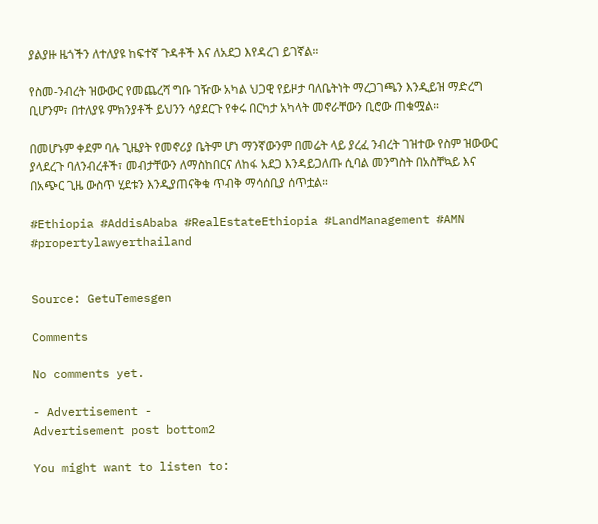ያልያዙ ዜጎችን ለተለያዩ ከፍተኛ ጉዳቶች እና ለአደጋ እየዳረገ ይገኛል።

የስመ-ንብረት ዝውውር የመጨረሻ ግቡ ገዥው አካል ህጋዊ የይዞታ ባለቤትነት ማረጋገጫን እንዲይዝ ማድረግ ቢሆንም፣ በተለያዩ ምክንያቶች ይህንን ሳያደርጉ የቀሩ በርካታ አካላት መኖራቸውን ቢሮው ጠቁሟል።

በመሆኑም ቀደም ባሉ ጊዜያት የመኖሪያ ቤትም ሆነ ማንኛውንም በመሬት ላይ ያረፈ ንብረት ገዝተው የስም ዝውውር ያላደረጉ ባለንብረቶች፣ መብታቸውን ለማስከበርና ለከፋ አደጋ እንዳይጋለጡ ሲባል መንግስት በአስቸኳይ እና በአጭር ጊዜ ውስጥ ሂደቱን እንዲያጠናቅቁ ጥብቅ ማሳሰቢያ ሰጥቷል።

#Ethiopia #AddisAbaba #RealEstateEthiopia #LandManagement #AMN #propertylawyerthailand


Source: GetuTemesgen

Comments

No comments yet.

- Advertisement -
Advertisement post bottom2

You might want to listen to: